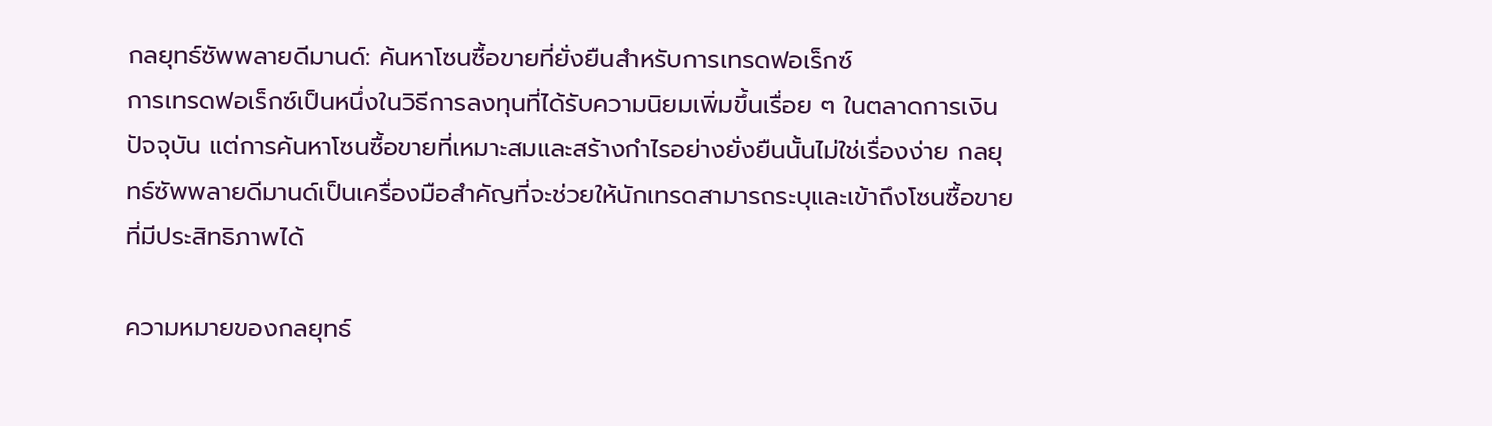กลยุทธ์ซัพพลายดีมานด์: ค้นหาโซนซื้อขายที่ยั่งยืนสำหรับการเทรดฟอเร็กซ์
การเทรดฟอเร็กซ์เป็นหนึ่งในวิธีการลงทุนที่ได้รับความนิยมเพิ่มขึ้นเรื่อย ๆ ในตลาดการเงินปัจจุบัน แต่การค้นหาโซนซื้อขายที่เหมาะสมและสร้างกำไรอย่างยั่งยืนนั้นไม่ใช่เรื่องง่าย กลยุทธ์ซัพพลายดีมานด์เป็นเครื่องมือสำคัญที่จะช่วยให้นักเทรดสามารถระบุและเข้าถึงโซนซื้อขายที่มีประสิทธิภาพได้

ความหมายของกลยุทธ์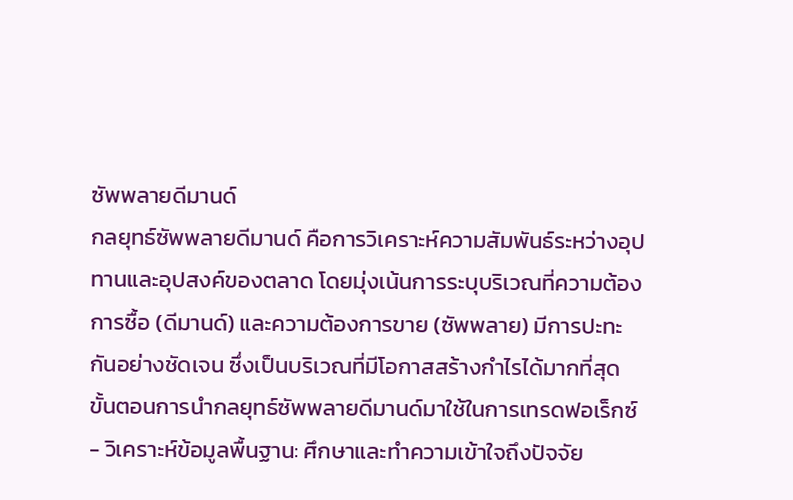ซัพพลายดีมานด์
กลยุทธ์ซัพพลายดีมานด์ คือการวิเคราะห์ความสัมพันธ์ระหว่างอุปทานและอุปสงค์ของตลาด โดยมุ่งเน้นการระบุบริเวณที่ความต้องการซื้อ (ดีมานด์) และความต้องการขาย (ซัพพลาย) มีการปะทะกันอย่างชัดเจน ซึ่งเป็นบริเวณที่มีโอกาสสร้างกำไรได้มากที่สุด
ขั้นตอนการนำกลยุทธ์ซัพพลายดีมานด์มาใช้ในการเทรดฟอเร็กซ์
- วิเคราะห์ข้อมูลพื้นฐาน: ศึกษาและทำความเข้าใจถึงปัจจัย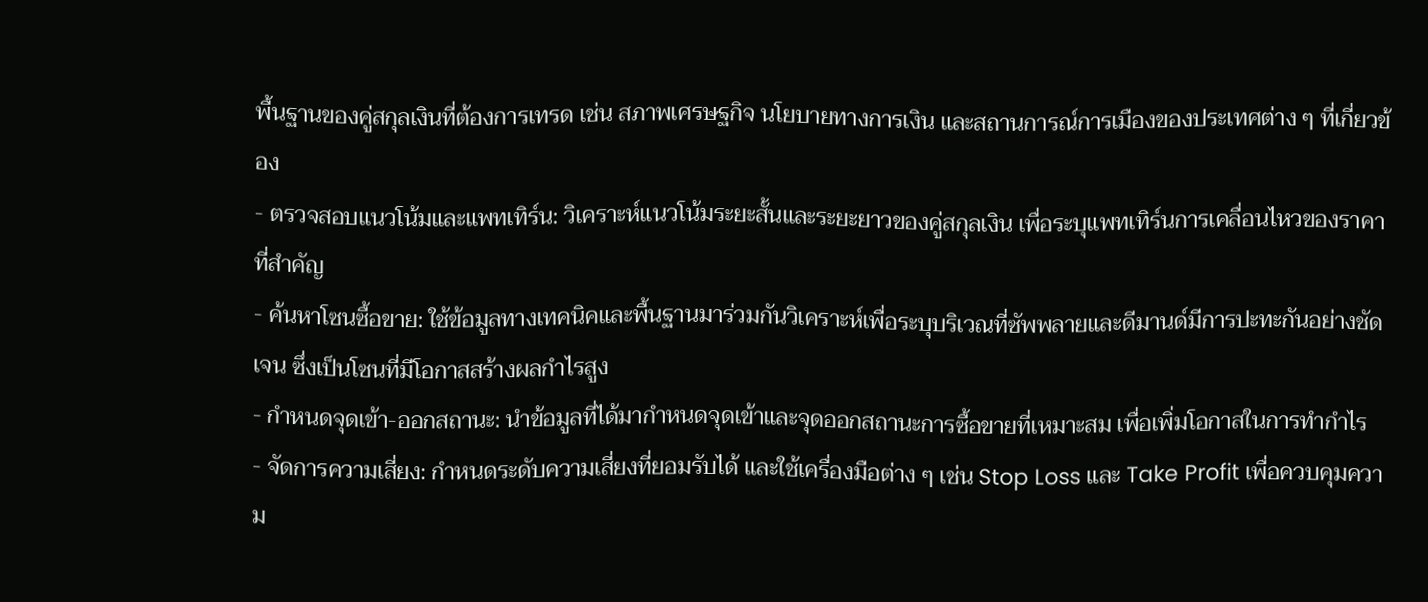พื้นฐานของคู่สกุลเงินที่ต้องการเทรด เช่น สภาพเศรษฐกิจ นโยบายทางการเงิน และสถานการณ์การเมืองของประเทศต่าง ๆ ที่เกี่ยวข้อง
- ตรวจสอบแนวโน้มและแพทเทิร์น: วิเคราะห์แนวโน้มระยะสั้นและระยะยาวของคู่สกุลเงิน เพื่อระบุแพทเทิร์นการเคลื่อนไหวของราคาที่สำคัญ
- ค้นหาโซนซื้อขาย: ใช้ข้อมูลทางเทคนิคและพื้นฐานมาร่วมกันวิเคราะห์เพื่อระบุบริเวณที่ซัพพลายและดีมานด์มีการปะทะกันอย่างชัดเจน ซึ่งเป็นโซนที่มีโอกาสสร้างผลกำไรสูง
- กำหนดจุดเข้า-ออกสถานะ: นำข้อมูลที่ได้มากำหนดจุดเข้าและจุดออกสถานะการซื้อขายที่เหมาะสม เพื่อเพิ่มโอกาสในการทำกำไร
- จัดการความเสี่ยง: กำหนดระดับความเสี่ยงที่ยอมรับได้ และใช้เครื่องมือต่าง ๆ เช่น Stop Loss และ Take Profit เพื่อควบคุมความ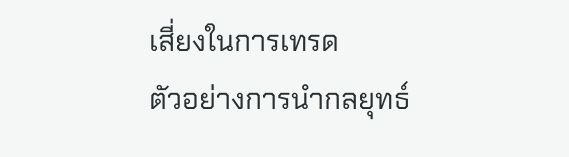เสี่ยงในการเทรด
ตัวอย่างการนำกลยุทธ์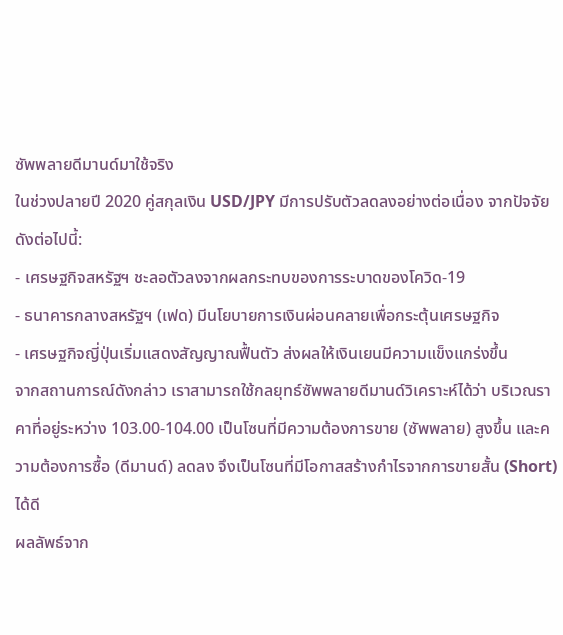ซัพพลายดีมานด์มาใช้จริง
ในช่วงปลายปี 2020 คู่สกุลเงิน USD/JPY มีการปรับตัวลดลงอย่างต่อเนื่อง จากปัจจัยดังต่อไปนี้:
- เศรษฐกิจสหรัฐฯ ชะลอตัวลงจากผลกระทบของการระบาดของโควิด-19
- ธนาคารกลางสหรัฐฯ (เฟด) มีนโยบายการเงินผ่อนคลายเพื่อกระตุ้นเศรษฐกิจ
- เศรษฐกิจญี่ปุ่นเริ่มแสดงสัญญาณฟื้นตัว ส่งผลให้เงินเยนมีความแข็งแกร่งขึ้น
จากสถานการณ์ดังกล่าว เราสามารถใช้กลยุทธ์ซัพพลายดีมานด์วิเคราะห์ได้ว่า บริเวณราคาที่อยู่ระหว่าง 103.00-104.00 เป็นโซนที่มีความต้องการขาย (ซัพพลาย) สูงขึ้น และความต้องการซื้อ (ดีมานด์) ลดลง จึงเป็นโซนที่มีโอกาสสร้างกำไรจากการขายสั้น (Short) ได้ดี
ผลลัพธ์จาก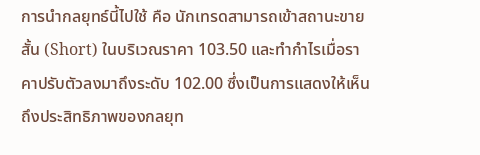การนำกลยุทธ์นี้ไปใช้ คือ นักเทรดสามารถเข้าสถานะขายสั้น (Short) ในบริเวณราคา 103.50 และทำกำไรเมื่อราคาปรับตัวลงมาถึงระดับ 102.00 ซึ่งเป็นการแสดงให้เห็นถึงประสิทธิภาพของกลยุท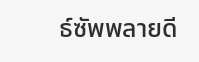ธ์ซัพพลายดี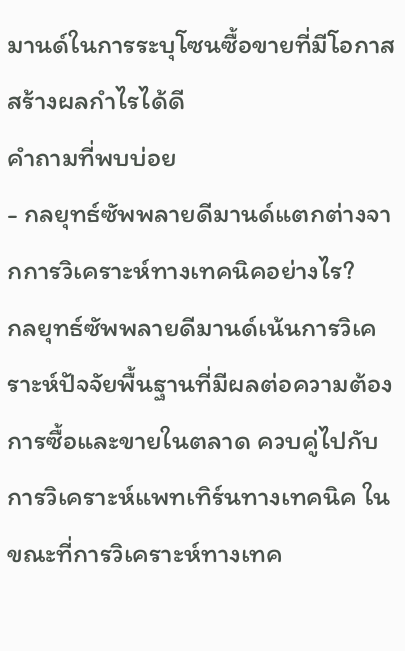มานด์ในการระบุโซนซื้อขายที่มีโอกาสสร้างผลกำไรได้ดี
คำถามที่พบบ่อย
- กลยุทธ์ซัพพลายดีมานด์แตกต่างจากการวิเคราะห์ทางเทคนิคอย่างไร?
กลยุทธ์ซัพพลายดีมานด์เน้นการวิเคราะห์ปัจจัยพื้นฐานที่มีผลต่อความต้องการซื้อและขายในตลาด ควบคู่ไปกับการวิเคราะห์แพทเทิร์นทางเทคนิค ในขณะที่การวิเคราะห์ทางเทค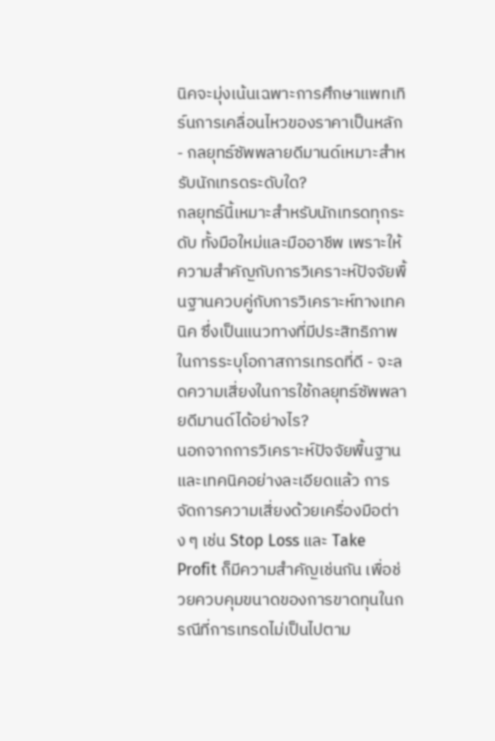นิคจะมุ่งเน้นเฉพาะการศึกษาแพทเทิร์นการเคลื่อนไหวของราคาเป็นหลัก - กลยุทธ์ซัพพลายดีมานด์เหมาะสำหรับนักเทรดระดับใด?
กลยุทธ์นี้เหมาะสำหรับนักเทรดทุกระดับ ทั้งมือใหม่และมืออาชีพ เพราะให้ความสำคัญกับการวิเคราะห์ปัจจัยพื้นฐานควบคู่กับการวิเคราะห์ทางเทคนิค ซึ่งเป็นแนวทางที่มีประสิทธิภาพในการระบุโอกาสการเทรดที่ดี - จะลดความเสี่ยงในการใช้กลยุทธ์ซัพพลายดีมานด์ได้อย่างไร?
นอกจากการวิเคราะห์ปัจจัยพื้นฐานและเทคนิคอย่างละเอียดแล้ว การจัดการความเสี่ยงด้วยเครื่องมือต่าง ๆ เช่น Stop Loss และ Take Profit ก็มีความสำคัญเช่นกัน เพื่อช่วยควบคุมขนาดของการขาดทุนในกรณีที่การเทรดไม่เป็นไปตาม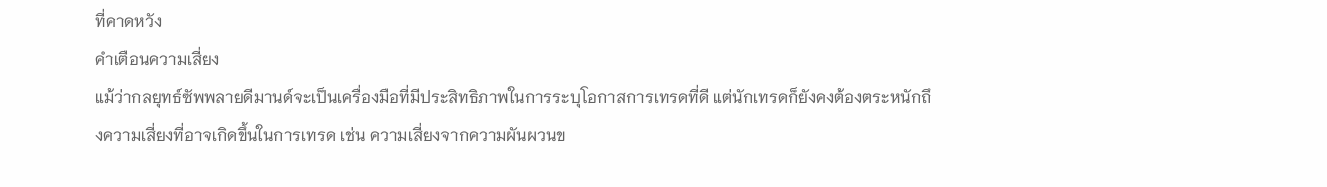ที่คาดหวัง
คำเตือนความเสี่ยง
แม้ว่ากลยุทธ์ซัพพลายดีมานด์จะเป็นเครื่องมือที่มีประสิทธิภาพในการระบุโอกาสการเทรดที่ดี แต่นักเทรดก็ยังคงต้องตระหนักถึงความเสี่ยงที่อาจเกิดขึ้นในการเทรด เช่น ความเสี่ยงจากความผันผวนข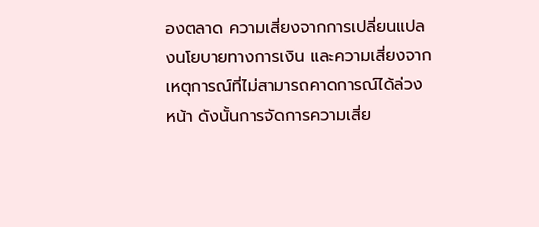องตลาด ความเสี่ยงจากการเปลี่ยนแปลงนโยบายทางการเงิน และความเสี่ยงจากเหตุการณ์ที่ไม่สามารถคาดการณ์ได้ล่วงหน้า ดังนั้นการจัดการความเสี่ย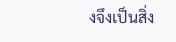งจึงเป็นสิ่ง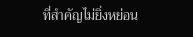ที่สำคัญไม่ยิ่งหย่อน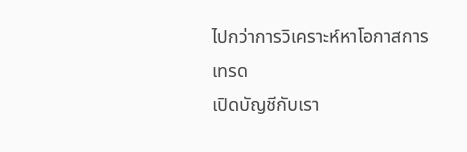ไปกว่าการวิเคราะห์หาโอกาสการเทรด
เปิดบัญชีกับเรา